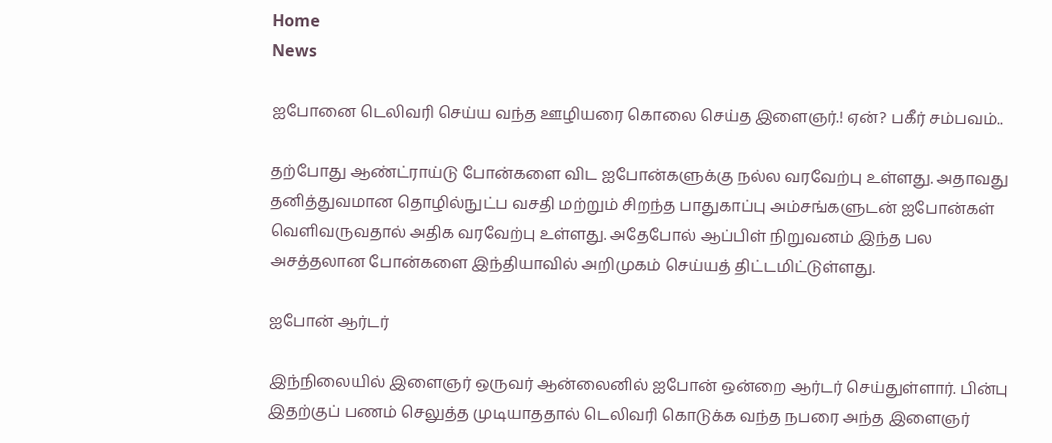Home
News

ஐபோனை டெலிவரி செய்ய வந்த ஊழியரை கொலை செய்த இளைஞர்.! ஏன்? பகீர் சம்பவம்..

தற்போது ஆண்ட்ராய்டு போன்களை விட ஐபோன்களுக்கு நல்ல வரவேற்பு உள்ளது. அதாவது தனித்துவமான தொழில்நுட்ப வசதி மற்றும் சிறந்த பாதுகாப்பு அம்சங்களுடன் ஐபோன்கள் வெளிவருவதால் அதிக வரவேற்பு உள்ளது. அதேபோல் ஆப்பிள் நிறுவனம் இந்த பல அசத்தலான போன்களை இந்தியாவில் அறிமுகம் செய்யத் திட்டமிட்டுள்ளது.

ஐபோன் ஆர்டர்

இந்நிலையில் இளைஞர் ஒருவர் ஆன்லைனில் ஐபோன் ஒன்றை ஆர்டர் செய்துள்ளார். பின்பு இதற்குப் பணம் செலுத்த முடியாததால் டெலிவரி கொடுக்க வந்த நபரை அந்த இளைஞர்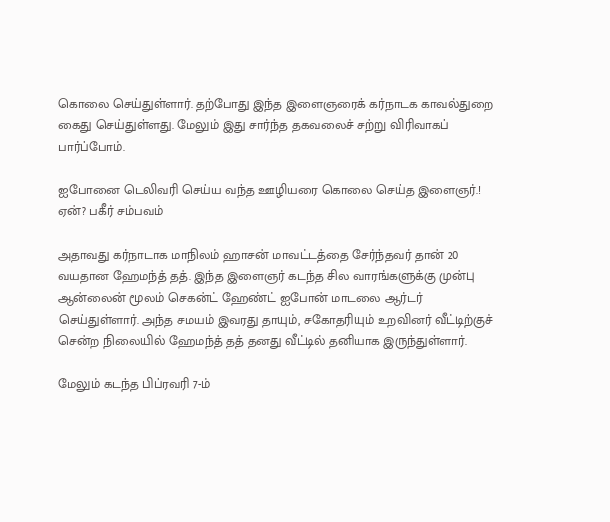கொலை செய்துள்ளார். தற்போது இந்த இளைஞரைக் கர்நாடக காவல்துறை கைது செய்துள்ளது. மேலும் இது சார்ந்த தகவலைச் சற்று விரிவாகப் பார்ப்போம்.

ஐபோனை டெலிவரி செய்ய வந்த ஊழியரை கொலை செய்த இளைஞர்.! ஏன்? பகீர் சம்பவம்

அதாவது கர்நாடாக மாநிலம் ஹாசன் மாவட்டத்தை சேர்ந்தவர் தான் 20 வயதான ஹேமந்த் தத். இந்த இளைஞர் கடந்த சில வாரங்களுக்கு முன்பு ஆன்லைன் மூலம் செகன்ட் ஹேண்ட் ஐபோன் மாடலை ஆர்டர் செய்துள்ளார். அந்த சமயம் இவரது தாயும், சகோதரியும் உறவினர் வீட்டிற்குச் சென்ற நிலையில் ஹேமந்த் தத் தனது வீட்டில் தனியாக இருந்துள்ளார்.

மேலும் கடந்த பிப்ரவரி 7-ம்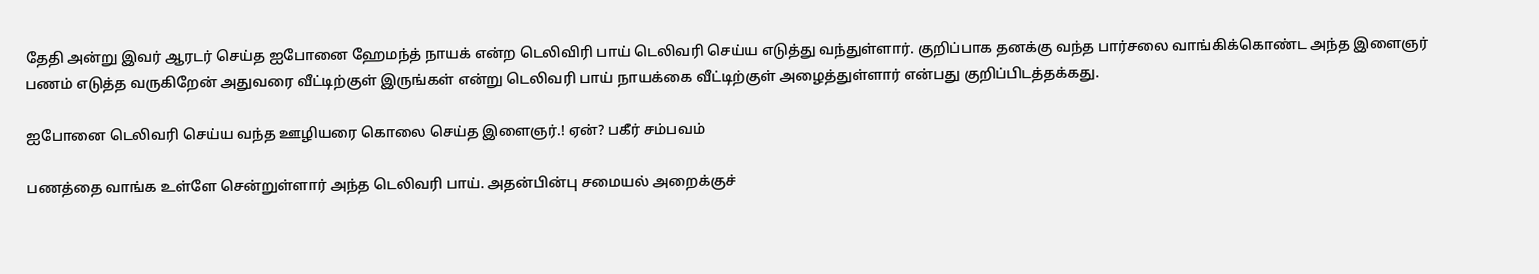தேதி அன்று இவர் ஆரடர் செய்த ஐபோனை ஹேமந்த் நாயக் என்ற டெலிவிரி பாய் டெலிவரி செய்ய எடுத்து வந்துள்ளார். குறிப்பாக தனக்கு வந்த பார்சலை வாங்கிக்கொண்ட அந்த இளைஞர் பணம் எடுத்த வருகிறேன் அதுவரை வீட்டிற்குள் இருங்கள் என்று டெலிவரி பாய் நாயக்கை வீட்டிற்குள் அழைத்துள்ளார் என்பது குறிப்பிடத்தக்கது.

ஐபோனை டெலிவரி செய்ய வந்த ஊழியரை கொலை செய்த இளைஞர்.! ஏன்? பகீர் சம்பவம்

பணத்தை வாங்க உள்ளே சென்றுள்ளார் அந்த டெலிவரி பாய். அதன்பின்பு சமையல் அறைக்குச்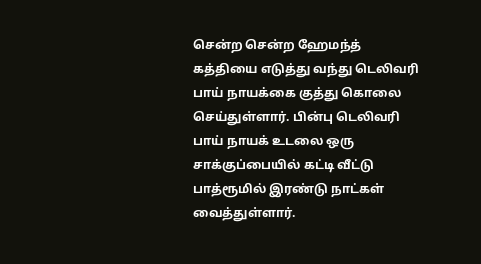சென்ற சென்ற ஹேமந்த் கத்தியை எடுத்து வந்து டெலிவரி பாய் நாயக்கை குத்து கொலை செய்துள்ளார். பின்பு டெலிவரி பாய் நாயக் உடலை ஒரு சாக்குப்பையில் கட்டி வீட்டு பாத்ரூமில் இரண்டு நாட்கள் வைத்துள்ளார்.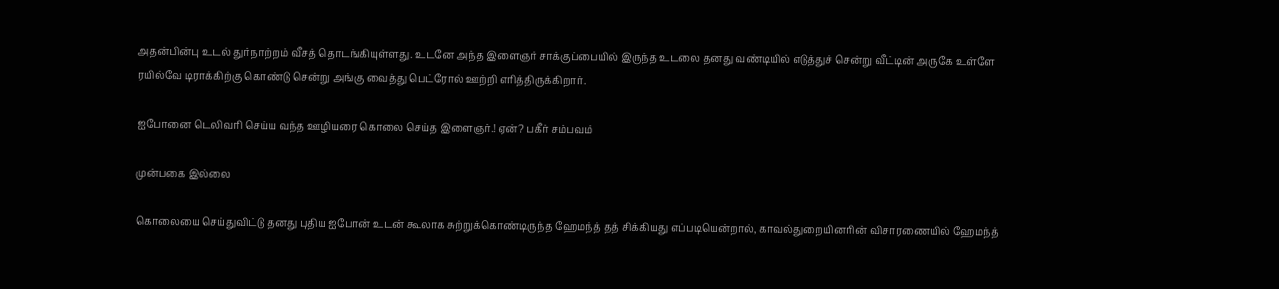அதன்பின்பு உடல் துர்நாற்றம் வீசத் தொடங்கியுள்ளது. உடனே அந்த இளைஞர் சாக்குப்பையில் இருந்த உடலை தனது வண்டியில் எடுத்துச் சென்று வீட்டின் அருகே உள்ளே ரயில்வே டிராக்கிற்கு கொண்டு சென்று அங்கு வைத்து பெட்ரோல் ஊற்றி எரித்திருக்கிறார்.

ஐபோனை டெலிவரி செய்ய வந்த ஊழியரை கொலை செய்த இளைஞர்.! ஏன்? பகீர் சம்பவம்

முன்பகை இல்லை

கொலையை செய்துவிட்டு தனது புதிய ஐபோன் உடன் கூலாக சுற்றுக்கொண்டிருந்த ஹேமந்த் தத் சிக்கியது எப்படியென்றால், காவல்துறையினரின் விசாரணையில் ஹேமந்த்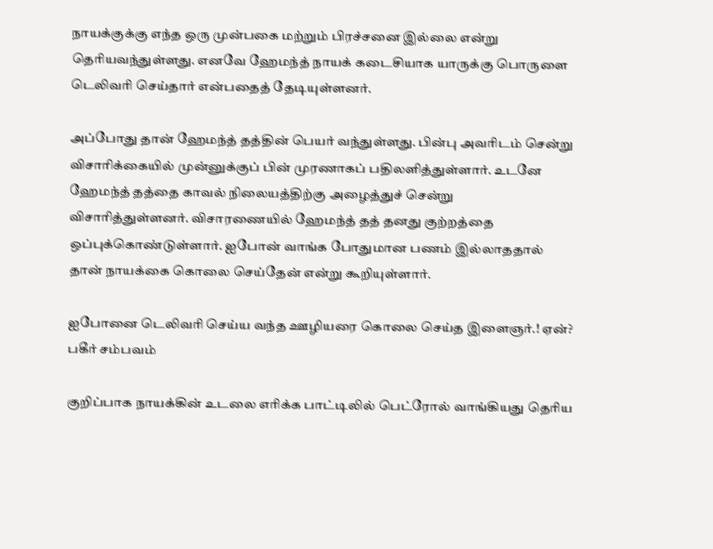நாயக்குக்கு எந்த ஒரு முன்பகை மற்றும் பிரச்சனை இல்லை என்று தெரியவந்துள்ளது. எனவே ஹேமந்த் நாயக் கடைசியாக யாருக்கு பொருளை டெலிவரி செய்தார் என்பதைத் தேடியுள்ளனர்.

அப்போது தான் ஹேமந்த் தத்தின் பெயர் வந்துள்ளது. பின்பு அவரிடம் சென்று விசாரிக்கையில் முன்னுக்குப் பின் முரணாகப் பதிலளித்துள்ளார். உடனே ஹேமந்த் தத்தை காவல் நிலையத்திற்கு அழைத்துச் சென்று விசாரித்துள்ளனர். விசாரணையில் ஹேமந்த் தத் தனது குற்றத்தை ஒப்புக்கொண்டுள்ளார். ஐபோன் வாங்க போதுமான பணம் இல்லாததால் தான் நாயக்கை கொலை செய்தேன் என்று கூறியுள்ளார்.

ஐபோனை டெலிவரி செய்ய வந்த ஊழியரை கொலை செய்த இளைஞர்.! ஏன்? பகீர் சம்பவம்

குறிப்பாக நாயக்கின் உடலை எரிக்க பாட்டிலில் பெட்ரோல் வாங்கியது தெரிய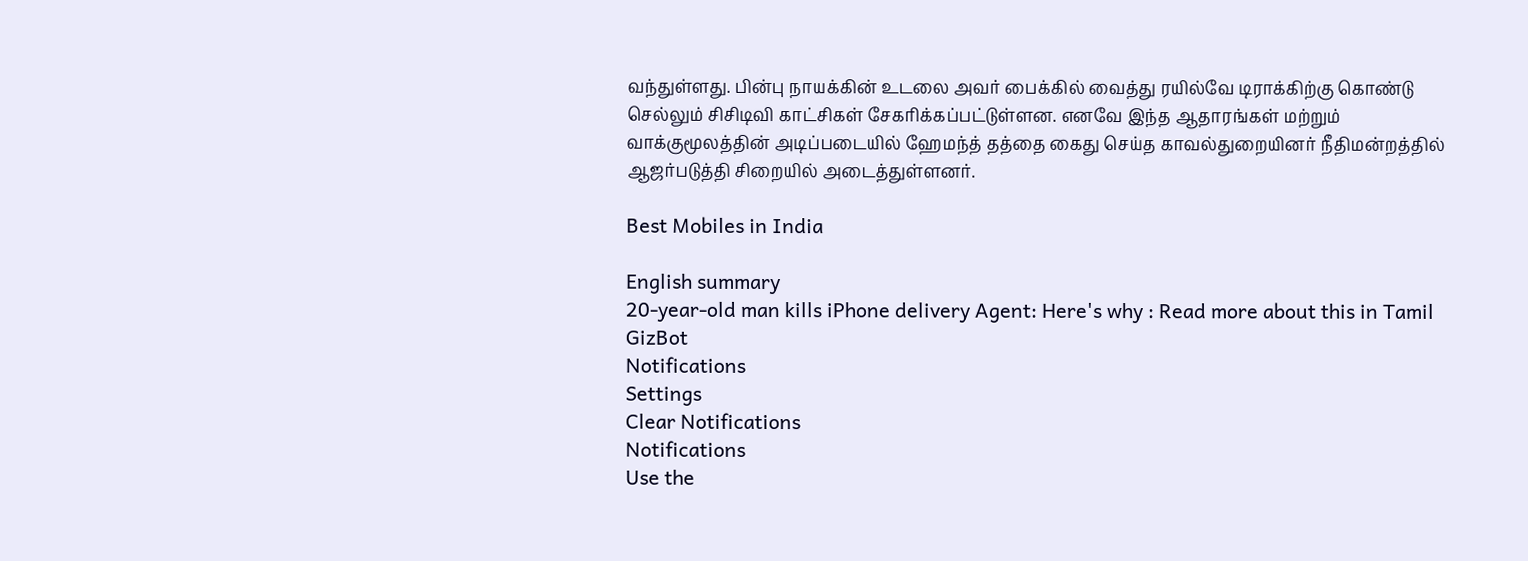வந்துள்ளது. பின்பு நாயக்கின் உடலை அவர் பைக்கில் வைத்து ரயில்வே டிராக்கிற்கு கொண்டு செல்லும் சிசிடிவி காட்சிகள் சேகரிக்கப்பட்டுள்ளன. எனவே இந்த ஆதாரங்கள் மற்றும் வாக்குமூலத்தின் அடிப்படையில் ஹேமந்த் தத்தை கைது செய்த காவல்துறையினர் நீதிமன்றத்தில் ஆஜர்படுத்தி சிறையில் அடைத்துள்ளனர்.

Best Mobiles in India

English summary
20-year-old man kills iPhone delivery Agent: Here's why : Read more about this in Tamil GizBot
Notifications
Settings
Clear Notifications
Notifications
Use the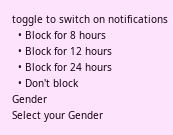toggle to switch on notifications
  • Block for 8 hours
  • Block for 12 hours
  • Block for 24 hours
  • Don't block
Gender
Select your Gender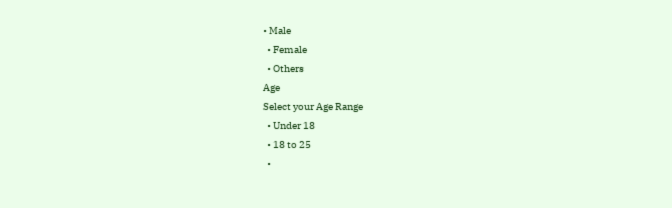• Male
  • Female
  • Others
Age
Select your Age Range
  • Under 18
  • 18 to 25
  •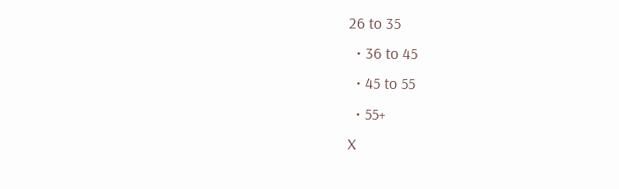26 to 35
  • 36 to 45
  • 45 to 55
  • 55+
X